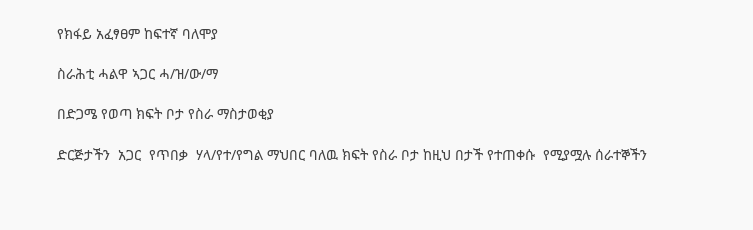የክፋይ አፈፃፀም ከፍተኛ ባለሞያ

ስራሕቲ ሓልዋ ኣጋር ሓ/ዝ/ው/ማ

በድጋሜ የወጣ ክፍት ቦታ የስራ ማስታወቂያ

ድርጅታችን  አጋር  የጥበቃ  ሃላ/የተ/የግል ማህበር ባለዉ ክፍት የስራ ቦታ ከዚህ በታች የተጠቀሱ  የሚያሟሉ ሰራተኞችን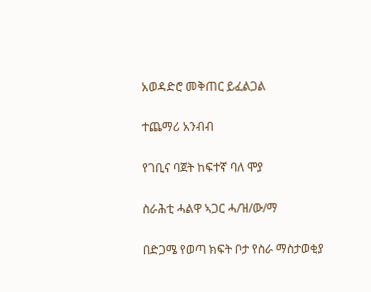አወዳድሮ መቅጠር ይፈልጋል

ተጨማሪ አንብብ

የገቢና ባጀት ከፍተኛ ባለ ሞያ

ስራሕቲ ሓልዋ ኣጋር ሓ/ዝ/ው/ማ

በድጋሜ የወጣ ክፍት ቦታ የስራ ማስታወቂያ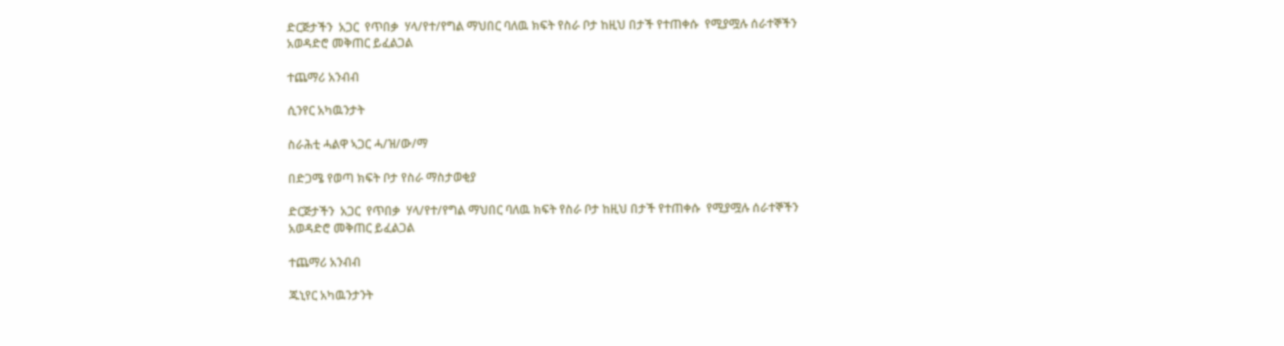ድርጅታችን  አጋር  የጥበቃ  ሃላ/የተ/የግል ማህበር ባለዉ ክፍት የስራ ቦታ ከዚህ በታች የተጠቀሱ  የሚያሟሉ ሰራተኞችን አወዳድሮ መቅጠር ይፈልጋል

ተጨማሪ አንብብ

ሲንየር አካዉንታት

ስራሕቲ ሓልዋ ኣጋር ሓ/ዝ/ው/ማ

በድጋሜ የወጣ ክፍት ቦታ የስራ ማስታወቂያ

ድርጅታችን  አጋር  የጥበቃ  ሃላ/የተ/የግል ማህበር ባለዉ ክፍት የስራ ቦታ ከዚህ በታች የተጠቀሱ  የሚያሟሉ ሰራተኞችን አወዳድሮ መቅጠር ይፈልጋል

ተጨማሪ አንብብ

ጁኒየር አካዉንታንት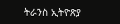ትራንስ ኢትዮጽያ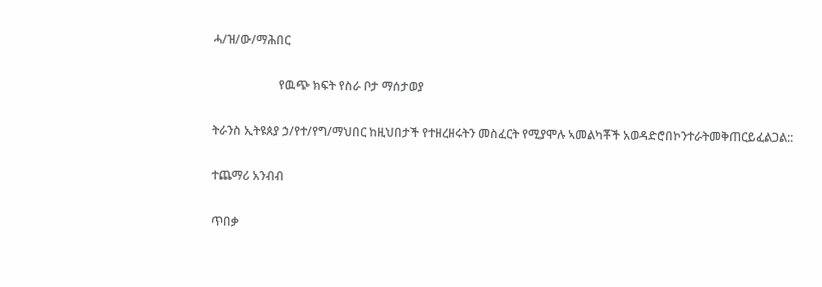ሓ/ዝ/ው/ማሕበር

                      የዉጭ ክፍት የስራ ቦታ ማሰታወያ

ትራንስ ኢትዩጰያ ኃ/የተ/የግ/ማህበር ከዚህበታች የተዘረዘሩትን መስፈርት የሚያሞሉ ኣመልካቾች አወዳድሮበኮንተራትመቅጠርይፈልጋል::

ተጨማሪ አንብብ

ጥበቃ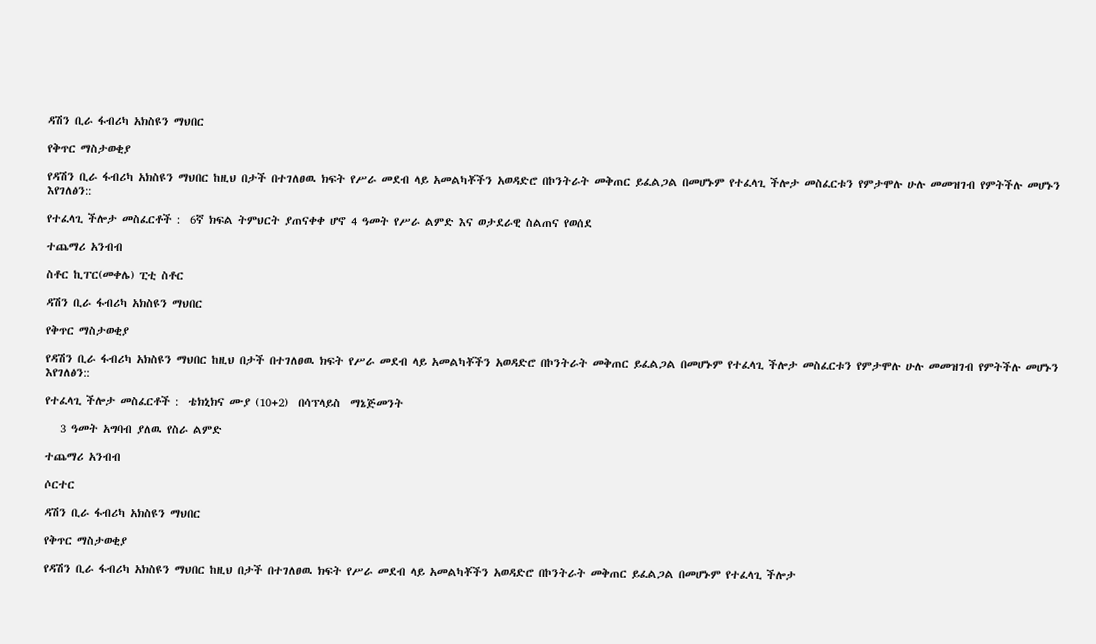ዳሽን ቢራ ፋብሪካ አክስዩን ማህበር

የቅጥር ማስታወቂያ

የዳሽን ቢራ ፋብሪካ አክስዩን ማህበር ከዚህ በታች በተገለፀዉ ክፍት የሥራ መደብ ላይ አመልካቾችን አወዳድሮ በኮንትራት መቅጠር ይፈልጋል በመሆኑም የተፈላጊ ችሎታ መስፈርቱን የምታሞሉ ሁሉ መመዝገብ የምትችሉ መሆኑን እየገለፅን::

የተፈላጊ ችሎታ መስፈርቶች :  6ኛ ክፍል ትምህርት ያጠናቀቀ ሆኖ 4 ዓመት የሥራ ልምድ እና ወታደራዊ ስልጠና የወሰደ

ተጨማሪ አንብብ

ስቶር ኪፐር(መቀሌ) ፒቲ ስቶር

ዳሽን ቢራ ፋብሪካ አክስዩን ማህበር

የቅጥር ማስታወቂያ

የዳሽን ቢራ ፋብሪካ አክስዩን ማህበር ከዚህ በታች በተገለፀዉ ክፍት የሥራ መደብ ላይ አመልካቾችን አወዳድሮ በኮንትራት መቅጠር ይፈልጋል በመሆኑም የተፈላጊ ችሎታ መስፈርቱን የምታሞሉ ሁሉ መመዝገብ የምትችሉ መሆኑን እየገለፅን::

የተፈላጊ ችሎታ መስፈርቶች :  ቴክኒክና ሙያ (10+2)  በሳፕላይስ  ማኔጅመንት

   3 ዓመት አግባብ ያለዉ የስራ ልምድ

ተጨማሪ አንብብ

ሶርተር

ዳሽን ቢራ ፋብሪካ አክስዩን ማህበር

የቅጥር ማስታወቂያ

የዳሽን ቢራ ፋብሪካ አክስዩን ማህበር ከዚህ በታች በተገለፀዉ ክፍት የሥራ መደብ ላይ አመልካቾችን አወዳድሮ በኮንትራት መቅጠር ይፈልጋል በመሆኑም የተፈላጊ ችሎታ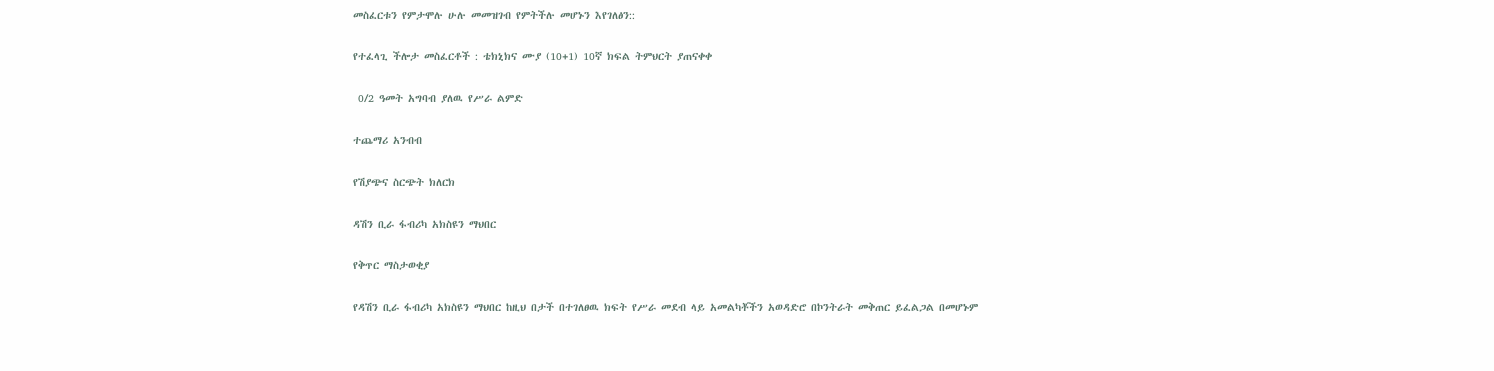መስፈርቱን የምታሞሉ ሁሉ መመዝገብ የምትችሉ መሆኑን እየገለፅን::

የተፈላጊ ችሎታ መስፈርቶች : ቴክኒክና ሙያ (10+1) 10ኛ ክፍል ትምህርት ያጠናቀቀ

 0/2 ዓመት አግባብ ያለዉ የሥራ ልምድ

ተጨማሪ አንብብ

የሽያጭና ስርጭት ክለርክ

ዳሽን ቢራ ፋብሪካ አክስዩን ማህበር

የቅጥር ማስታወቂያ

የዳሽን ቢራ ፋብሪካ አክስዩን ማህበር ከዚህ በታች በተገለፀዉ ክፍት የሥራ መደብ ላይ አመልካቾችን አወዳድሮ በኮንትራት መቅጠር ይፈልጋል በመሆኑም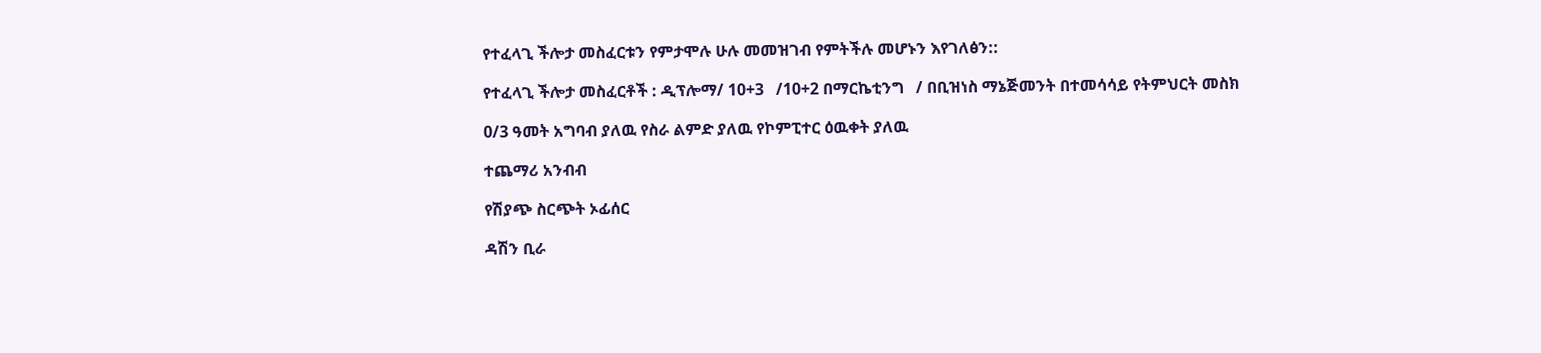የተፈላጊ ችሎታ መስፈርቱን የምታሞሉ ሁሉ መመዝገብ የምትችሉ መሆኑን እየገለፅን::

የተፈላጊ ችሎታ መስፈርቶች : ዲፕሎማ/ 10+3   /10+2 በማርኬቲንግ   / በቢዝነስ ማኔጅመንት በተመሳሳይ የትምህርት መስክ

0/3 ዓመት አግባብ ያለዉ የስራ ልምድ ያለዉ የኮምፒተር ዕዉቀት ያለዉ

ተጨማሪ አንብብ

የሽያጭ ስርጭት ኦፊሰር

ዳሽን ቢራ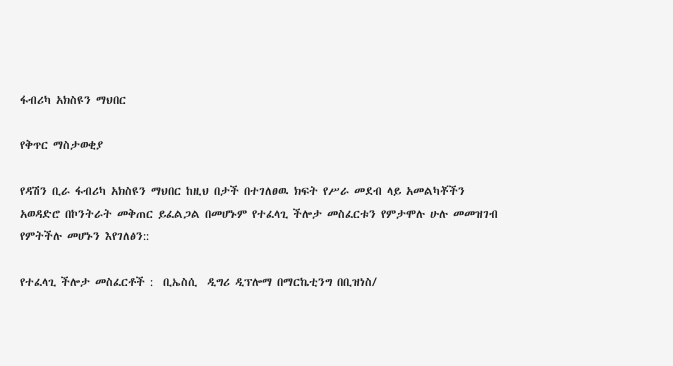ፋብሪካ አክስዩን ማህበር

የቅጥር ማስታወቂያ

የዳሽን ቢራ ፋብሪካ አክስዩን ማህበር ከዚህ በታች በተገለፀዉ ክፍት የሥራ መደብ ላይ አመልካቾችን አወዳድሮ በኮንትራት መቅጠር ይፈልጋል በመሆኑም የተፈላጊ ችሎታ መስፈርቱን የምታሞሉ ሁሉ መመዝገብ የምትችሉ መሆኑን እየገለፅን::

የተፈላጊ ችሎታ መስፈርቶች :  ቢኤስሲ  ዲግሪ ዲፕሎማ በማርኬቲንግ በቢዝነስ/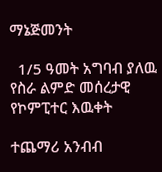ማኔጅመንት

  1/5 ዓመት አግባብ ያለዉ የስራ ልምድ መሰረታዊ የኮምፒተር እዉቀት

ተጨማሪ አንብብ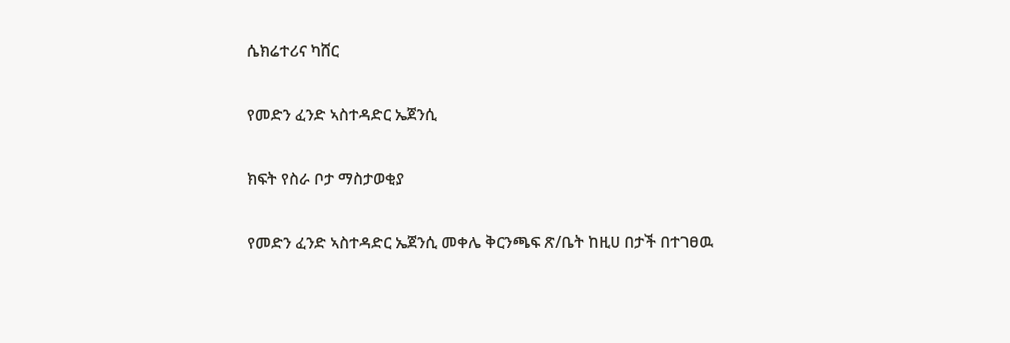ሴክሬተሪና ካሸር

የመድን ፈንድ ኣስተዳድር ኤጀንሲ

ክፍት የስራ ቦታ ማስታወቂያ

የመድን ፈንድ ኣስተዳድር ኤጀንሲ መቀሌ ቅርንጫፍ ጽ/ቤት ከዚሀ በታች በተገፀዉ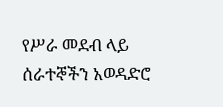የሥራ መደብ ላይ ሰራተኞችን አወዳድሮ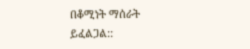በቆሚነት ማሰራት ይፈልጋል::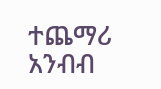ተጨማሪ አንብብ